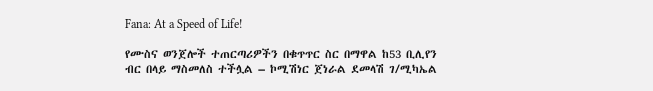Fana: At a Speed of Life!

የሙስና ወንጀሎች ተጠርጣሪዎችን በቁጥጥር ስር በማዋል ከ53 ቢሊየን ብር በላይ ማስመለስ ተችሏል – ኮሚሽነር ጀነራል ደመላሽ ገ/ሚካኤል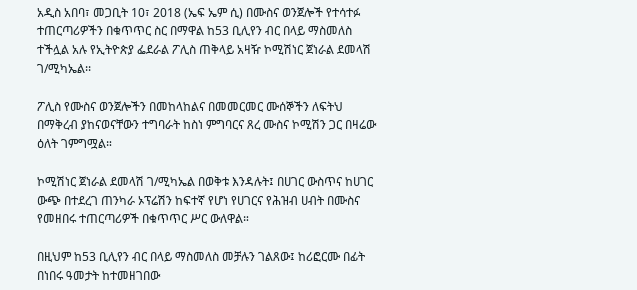አዲስ አበባ፣ መጋቢት 10፣ 2018 (ኤፍ ኤም ሲ) በሙስና ወንጀሎች የተሳተፉ ተጠርጣሪዎችን በቁጥጥር ስር በማዋል ከ53 ቢሊየን ብር በላይ ማስመለስ ተችሏል አሉ የኢትዮጵያ ፌደራል ፖሊስ ጠቅላይ አዛዥ ኮሚሽነር ጀነራል ደመላሽ ገ/ሚካኤል፡፡

ፖሊስ የሙስና ወንጀሎችን በመከላከልና በመመርመር ሙሰኞችን ለፍትህ በማቅረብ ያከናወናቸውን ተግባራት ከስነ ምግባርና ጸረ ሙስና ኮሚሽን ጋር በዛሬው ዕለት ገምግሟል።

ኮሚሽነር ጀነራል ደመላሽ ገ/ሚካኤል በወቅቱ እንዳሉት፤ በሀገር ውስጥና ከሀገር ውጭ በተደረገ ጠንካራ ኦፕሬሽን ከፍተኛ የሆነ የሀገርና የሕዝብ ሀብት በሙስና የመዘበሩ ተጠርጣሪዎች በቁጥጥር ሥር ውለዋል።

በዚህም ከ53 ቢሊየን ብር በላይ ማስመለስ መቻሉን ገልጸው፤ ከሪፎርሙ በፊት በነበሩ ዓመታት ከተመዘገበው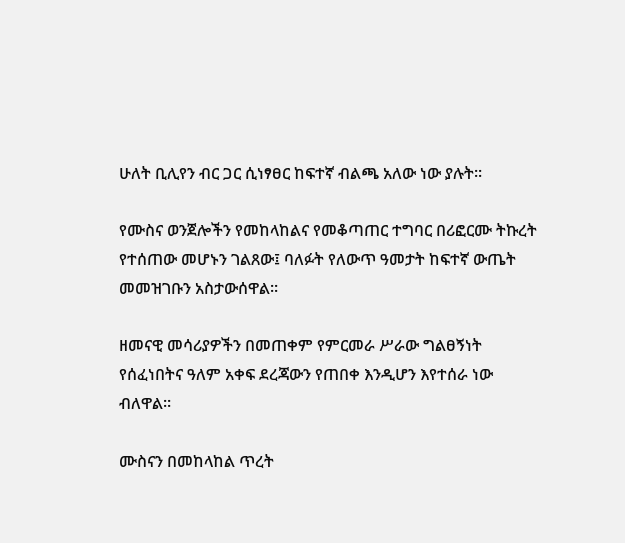ሁለት ቢሊየን ብር ጋር ሲነፃፀር ከፍተኛ ብልጫ አለው ነው ያሉት፡፡

የሙስና ወንጀሎችን የመከላከልና የመቆጣጠር ተግባር በሪፎርሙ ትኩረት የተሰጠው መሆኑን ገልጸው፤ ባለፉት የለውጥ ዓመታት ከፍተኛ ውጤት መመዝገቡን አስታውሰዋል፡፡

ዘመናዊ መሳሪያዎችን በመጠቀም የምርመራ ሥራው ግልፀኝነት የሰፈነበትና ዓለም አቀፍ ደረጃውን የጠበቀ እንዲሆን እየተሰራ ነው ብለዋል።

ሙስናን በመከላከል ጥረት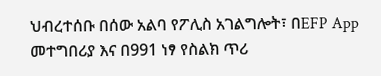ህብረተሰቡ በሰው አልባ የፖሊስ አገልግሎት፣ በEFP App መተግበሪያ እና በ991 ነፃ የስልክ ጥሪ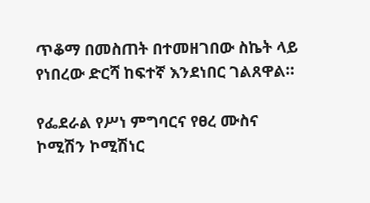ጥቆማ በመስጠት በተመዘገበው ስኬት ላይ የነበረው ድርሻ ከፍተኛ እንደነበር ገልጸዋል።

የፌደራል የሥነ ምግባርና የፀረ ሙስና ኮሚሽን ኮሚሽነር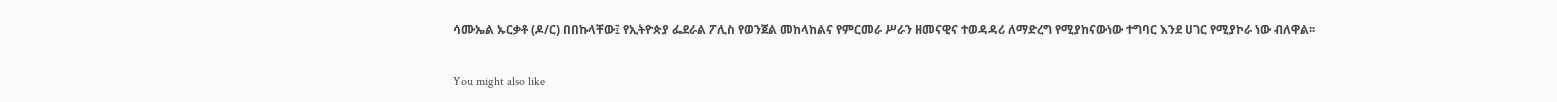ሳሙኤል ኡርቃቶ (ዶ/ር) በበኩላቸው፤ የኢትዮጵያ ፌደራል ፖሊስ የወንጀል መከላከልና የምርመራ ሥራን ዘመናዊና ተወዳዳሪ ለማድረግ የሚያከናውነው ተግባር እንደ ሀገር የሚያኮራ ነው ብለዋል፡፡

You might also like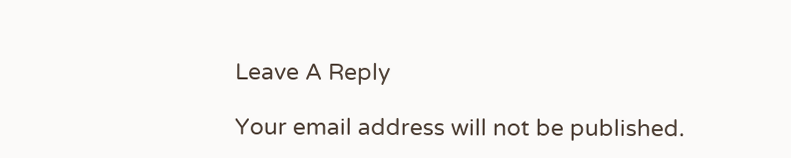Leave A Reply

Your email address will not be published.